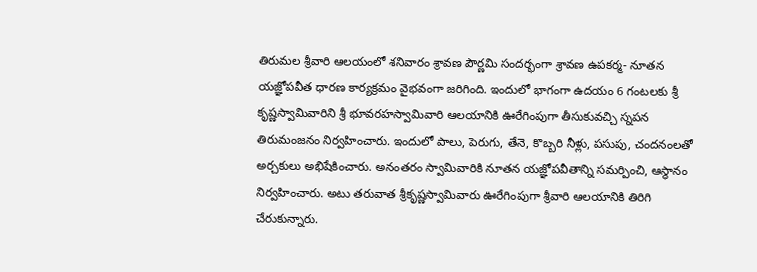తిరుమల శ్రీవారి ఆలయంలో శనివారం శ్రావణ పౌర్ణమి సందర్భంగా శ్రావణ ఉపకర్మ- నూతన యజ్ఞోపవీత ధారణ కార్యక్రమం వైభవంగా జరిగింది. ఇందులో భాగంగా ఉదయం 6 గంటలకు శ్రీ కృష్ణస్వామివారిని శ్రీ భూవరహస్వామివారి ఆలయానికి ఊరేగింపుగా తీసుకువచ్చి స్నపన తిరుమంజనం నిర్వహించారు. ఇందులో పాలు, పెరుగు, తేనె, కొబ్బరి నీళ్లు, పసుపు, చందనంలతో అర్చకులు అభిషేకించారు. అనంతరం స్వామివారికి నూతన యజ్ఞోపవీతాన్ని సమర్పించి, ఆస్థానం నిర్వహించారు. అటు తరువాత శ్రీకృష్ణస్వామివారు ఊరేగింపుగా శ్రీవారి ఆలయానికి తిరిగి చేరుకున్నారు.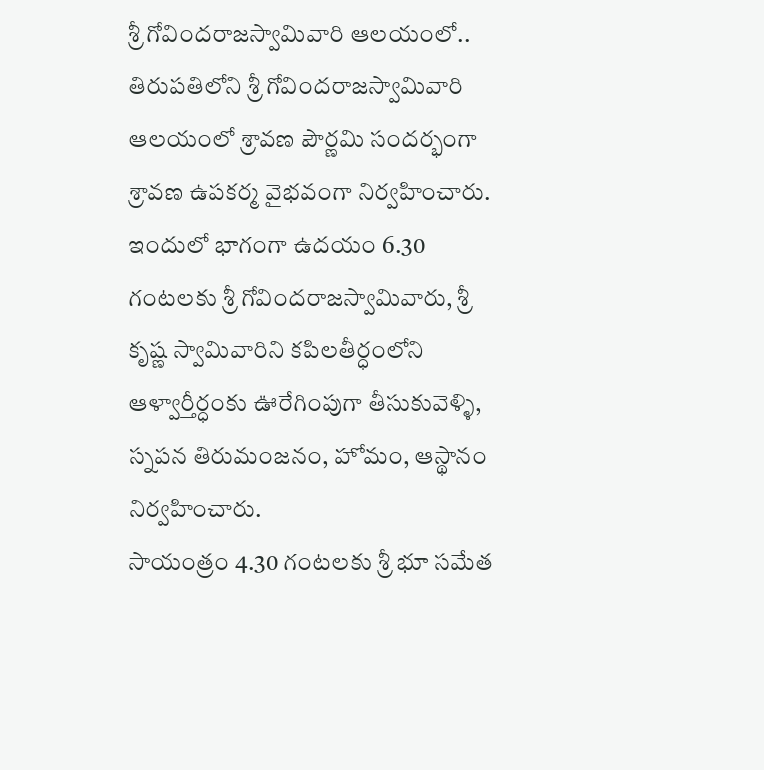శ్రీ గోవిందరాజస్వామివారి ఆలయంలో..
తిరుపతిలోని శ్రీ గోవిందరాజస్వామివారి ఆలయంలో శ్రావణ పౌర్ణమి సందర్భంగా శ్రావణ ఉపకర్మ వైభవంగా నిర్వహించారు. ఇందులో భాగంగా ఉదయం 6.30 గంటలకు శ్రీ గోవిందరాజస్వామివారు, శ్రీ కృష్ణ స్వామివారిని కపిలతీర్ధంలోని ఆళ్వార్తీర్ధంకు ఊరేగింపుగా తీసుకువెళ్ళి, స్నపన తిరుమంజనం, హోమం, ఆస్థానం నిర్వహించారు.
సాయంత్రం 4.30 గంటలకు శ్రీ భూ సమేత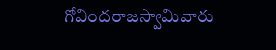గోవిందరాజస్వామివారు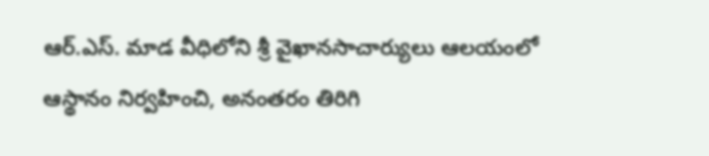ఆర్.ఎస్. మాడ వీధిలోని శ్రీ వైఖానసాచార్యులు ఆలయంలో ఆస్థానం నిర్వహించి, అనంతరం తిరిగి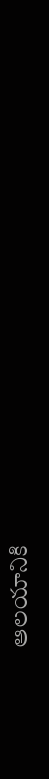ఆలయానికి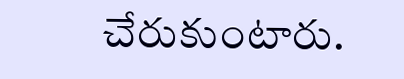చేరుకుంటారు.